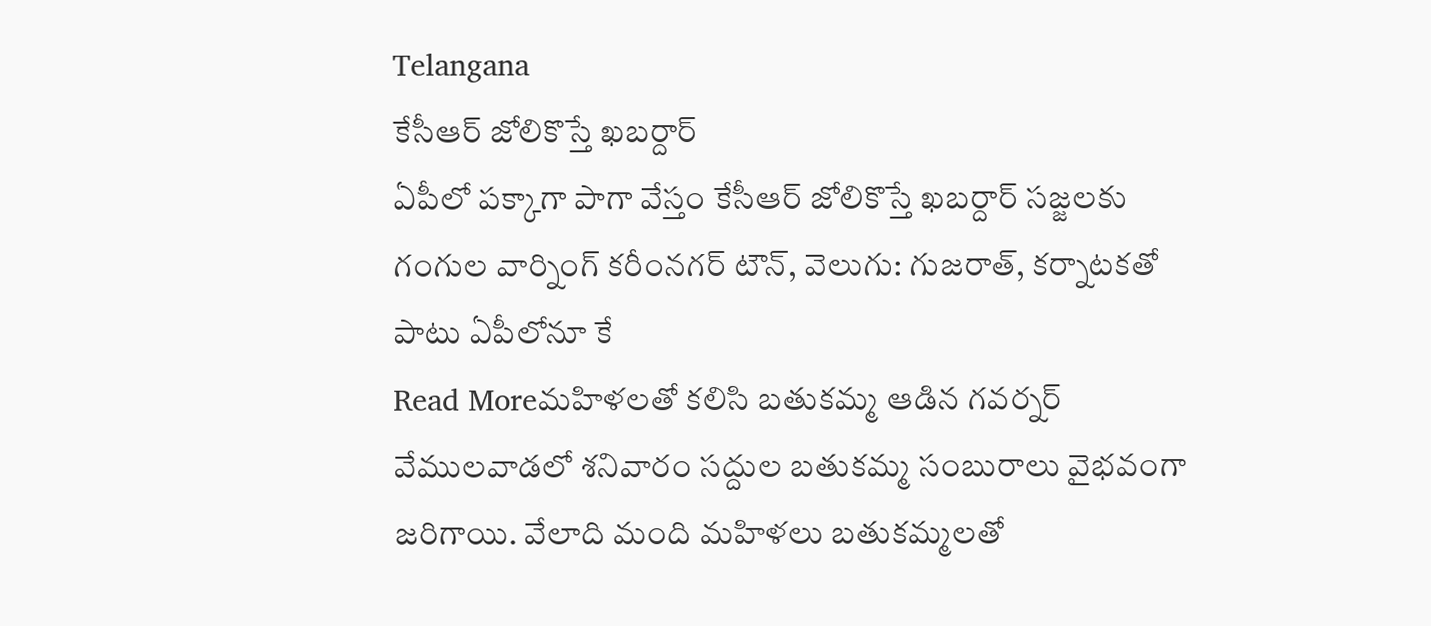Telangana
కేసీఆర్ జోలికొస్తే ఖబర్దార్
ఏపీలో పక్కాగా పాగా వేస్తం కేసీఆర్ జోలికొస్తే ఖబర్దార్ సజ్జలకు గంగుల వార్నింగ్ కరీంనగర్ టౌన్, వెలుగు: గుజరాత్, కర్నాటకతో పాటు ఏపీలోనూ కే
Read Moreమహిళలతో కలిసి బతుకమ్మ ఆడిన గవర్నర్
వేములవాడలో శనివారం సద్దుల బతుకమ్మ సంబురాలు వైభవంగా జరిగాయి. వేలాది మంది మహిళలు బతుకమ్మలతో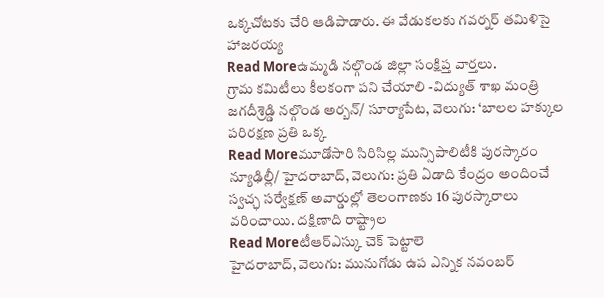ఒక్కచోటకు చేరి ఆడిపాడారు. ఈ వేడుకలకు గవర్నర్ తమిళిసై హాజరయ్య
Read Moreఉమ్మడి నల్గొండ జిల్లా సంక్షిప్త వార్తలు.
గ్రామ కమిటీలు కీలకంగా పని చేయాలి -విద్యుత్ శాఖ మంత్రి జగదీశ్రెడ్డి నల్గొండ అర్బన్/ సూర్యాపేట, వెలుగు: ‘బాలల హక్కుల పరిరక్షణ ప్రతి ఒక్క
Read Moreమూడోసారి సిరిసిల్ల మున్సిపాలిటీకి పురస్కారం
న్యూఢిల్లీ/ హైదరాబాద్, వెలుగు: ప్రతి ఏడాది కేంద్రం అందించే స్వచ్ఛ సర్వేక్షణ్ అవార్డుల్లో తెలంగాణకు 16 పురస్కారాలు వరించాయి. దక్షిణాది రాష్ట్రాల
Read Moreటీఆర్ఎస్కు చెక్ పెట్టాలె
హైదరాబాద్, వెలుగు: మునుగోడు ఉప ఎన్నిక నవంబర్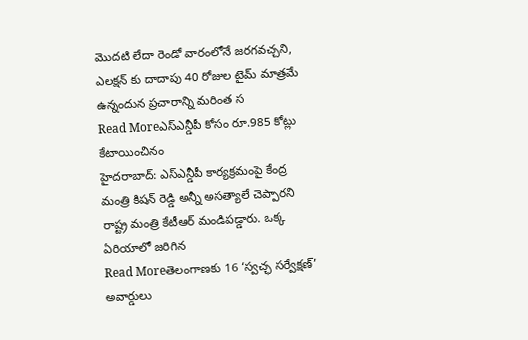మొదటి లేదా రెండో వారంలోనే జరగవచ్చని, ఎలక్షన్ కు దాదాపు 40 రోజుల టైమ్ మాత్రమే ఉన్నందున ప్రచారాన్ని మరింత స
Read Moreఎస్ఎన్డీపీ కోసం రూ.985 కోట్లు కేటాయించినం
హైదరాబాద్: ఎస్ఎన్డీపీ కార్యక్రమంపై కేంద్ర మంత్రి కిషన్ రెడ్డి అన్నీ అసత్యాలే చెప్పారని రాష్ట్ర మంత్రి కేటీఆర్ మండిపడ్డారు. ఒక్క ఏరియాలో జరిగిన
Read Moreతెలంగాణకు 16 ‘స్వచ్ఛ సర్వేక్షణ్’ అవార్డులు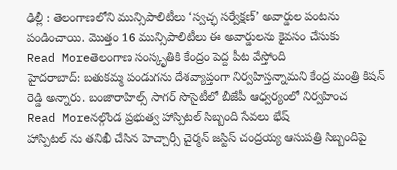ఢిల్లీ : తెలంగాణలోని మున్సిపాలిటీలు ‘స్వచ్ఛ సర్వేక్షణ్’ అవార్డుల పంటను పండించాయి. మొత్తం 16 మున్సిపాలిటీలు ఈ అవార్డులను కైవసం చేసుకు
Read Moreతెలంగాణ సంస్కృతికి కేంద్రం పెద్ద పీట వేస్తోంది
హైదరాబాద్: బతుకమ్మ పండుగను దేశవ్యాప్తంగా నిర్వహిస్తన్నామని కేంద్ర మంత్రి కిషన్ రెడ్డి అన్నారు. బంజారాహిల్స్ సాగర్ సొసైటీలో బీజేపీ ఆధ్వర్యంలో నిర్వహించ
Read Moreనల్గొండ ప్రభుత్వ హాస్పిటల్ సిబ్బంది సేవలు భేష్
హాస్పిటల్ ను తనిఖీ చేసిన హెచ్చార్సీ చైర్మన్ జస్టిస్ చంద్రయ్య ఆసుపత్రి సిబ్బందిపై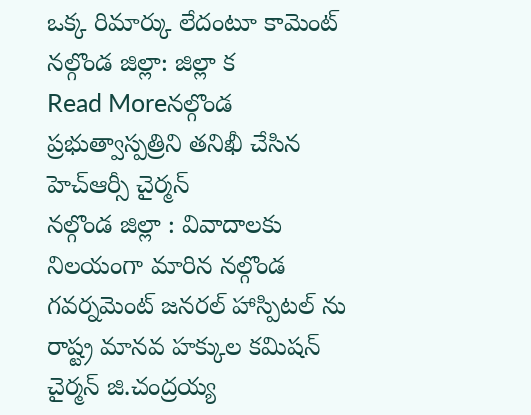ఒక్క రిమార్కు లేదంటూ కామెంట్ నల్గొండ జిల్లా: జిల్లా క
Read Moreనల్గొండ ప్రభుత్వాస్పత్రిని తనిఖీ చేసిన హెచ్ఆర్సీ చైర్మన్
నల్గొండ జిల్లా : వివాదాలకు నిలయంగా మారిన నల్గొండ గవర్నమెంట్ జనరల్ హాస్పిటల్ ను రాష్ట్ర మానవ హక్కుల కమిషన్ చైర్మన్ జి.చంద్రయ్య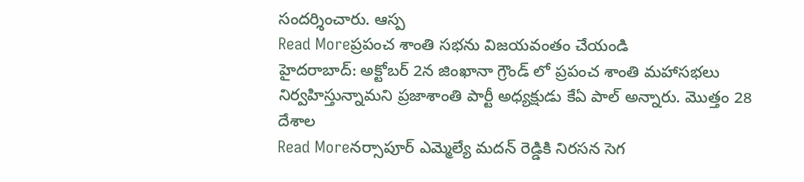సందర్శించారు. ఆస్ప
Read Moreప్రపంచ శాంతి సభను విజయవంతం చేయండి
హైదరాబాద్: అక్టోబర్ 2న జింఖానా గ్రౌండ్ లో ప్రపంచ శాంతి మహాసభలు నిర్వహిస్తున్నామని ప్రజాశాంతి పార్టీ అధ్యక్షుడు కేఏ పాల్ అన్నారు. మొత్తం 28 దేశాల
Read Moreనర్సాపూర్ ఎమ్మెల్యే మదన్ రెడ్డికి నిరసన సెగ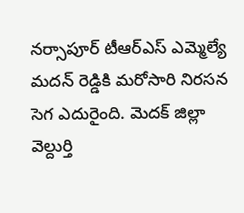నర్సాపూర్ టీఆర్ఎస్ ఎమ్మెల్యే మదన్ రెడ్డికి మరోసారి నిరసన సెగ ఎదురైంది. మెదక్ జిల్లా వెల్దుర్తి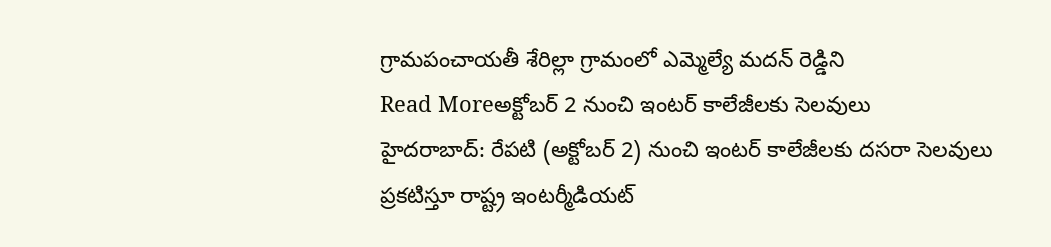గ్రామపంచాయతీ శేరిల్లా గ్రామంలో ఎమ్మెల్యే మదన్ రెడ్డిని
Read Moreఅక్టోబర్ 2 నుంచి ఇంటర్ కాలేజీలకు సెలవులు
హైదరాబాద్: రేపటి (అక్టోబర్ 2) నుంచి ఇంటర్ కాలేజీలకు దసరా సెలవులు ప్రకటిస్తూ రాష్ట్ర ఇంటర్మీడియట్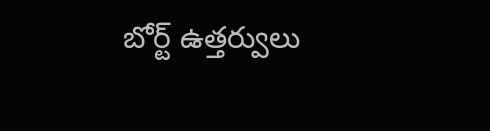బోర్ట్ ఉత్తర్వులు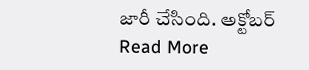జారీ చేసింది. అక్టోబర్
Read More